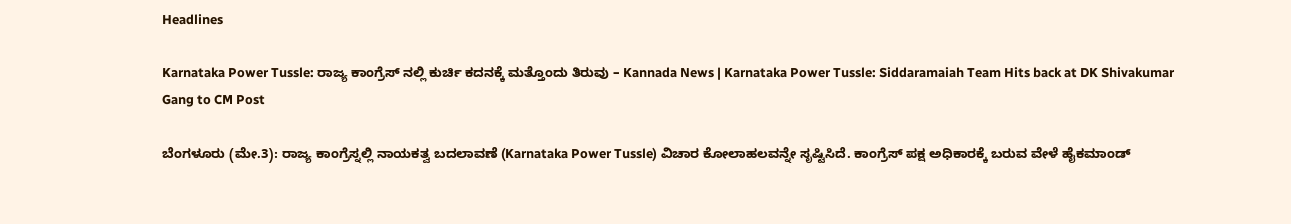Headlines

Karnataka Power Tussle: ರಾಜ್ಯ ಕಾಂಗ್ರೆಸ್ ನಲ್ಲಿ ಕುರ್ಚಿ ಕದನಕ್ಕೆ ಮತ್ತೊಂದು ತಿರುವು – Kannada News | Karnataka Power Tussle: Siddaramaiah Team Hits back at DK Shivakumar Gang to CM Post

ಬೆಂಗಳೂರು (ಮೇ.3): ರಾಜ್ಯ ಕಾಂಗ್ರೆಸ್ನಲ್ಲಿ ನಾಯಕತ್ವ ಬದಲಾವಣೆ (Karnataka Power Tussle) ವಿಚಾರ ಕೋಲಾಹಲವನ್ನೇ ಸೃಷ್ಟಿಸಿದೆ. ಕಾಂಗ್ರೆಸ್ ಪಕ್ಷ ಅಧಿಕಾರಕ್ಕೆ ಬರುವ ವೇಳೆ ಹೈಕಮಾಂಡ್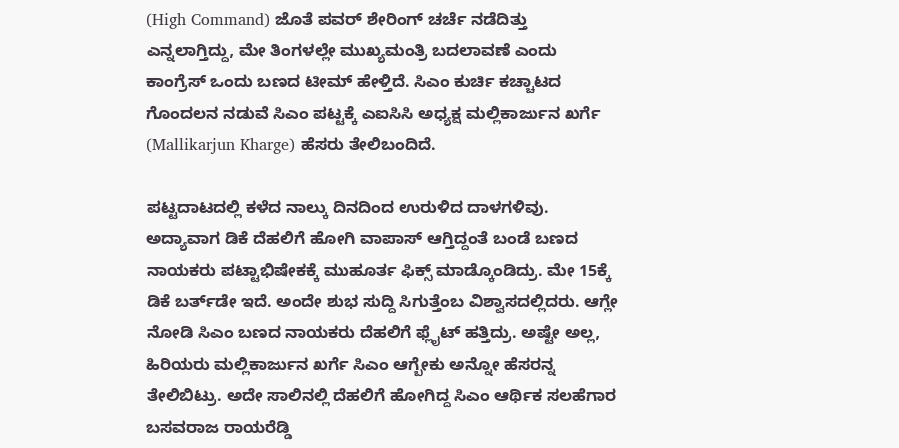(High Command) ಜೊತೆ ಪವರ್ ಶೇರಿಂಗ್ ಚರ್ಚೆ ನಡೆದಿತ್ತು ಎನ್ನಲಾಗ್ತಿದ್ದು, ಮೇ ತಿಂಗಳಲ್ಲೇ ಮುಖ್ಯಮಂತ್ರಿ ಬದಲಾವಣೆ ಎಂದು ಕಾಂಗ್ರೆಸ್ ಒಂದು ಬಣದ ಟೀಮ್ ಹೇಳ್ತಿದೆ. ಸಿಎಂ ಕುರ್ಚಿ ಕಚ್ಚಾಟದ ಗೊಂದಲನ ನಡುವೆ ಸಿಎಂ ಪಟ್ಟಕ್ಕೆ ಎಐಸಿಸಿ ಅಧ್ಯಕ್ಷ ಮಲ್ಲಿಕಾರ್ಜುನ ಖರ್ಗೆ (Mallikarjun Kharge) ಹೆಸರು ತೇಲಿಬಂದಿದೆ.

ಪಟ್ಟದಾಟದಲ್ಲಿ ಕಳೆದ ನಾಲ್ಕು ದಿನದಿಂದ ಉರುಳಿದ ದಾಳಗಳಿವು. ಅದ್ಯಾವಾಗ ಡಿಕೆ ದೆಹಲಿಗೆ ಹೋಗಿ ವಾಪಾಸ್ ಆಗ್ತಿದ್ದಂತೆ ಬಂಡೆ ಬಣದ ನಾಯಕರು ಪಟ್ಟಾಭಿಷೇಕಕ್ಕೆ ಮುಹೂರ್ತ ಫಿಕ್ಸ್ ಮಾಡ್ಕೊಂಡಿದ್ರು. ಮೇ 15ಕ್ಕೆ ಡಿಕೆ ಬರ್ತ್‌ಡೇ ಇದೆ. ಅಂದೇ ಶುಭ ಸುದ್ದಿ ಸಿಗುತ್ತೆಂಬ ವಿಶ್ವಾಸದಲ್ಲಿದರು. ಆಗ್ಲೇ ನೋಡಿ ಸಿಎಂ ಬಣದ ನಾಯಕರು ದೆಹಲಿಗೆ ಫ್ಲೈಟ್ ಹತ್ತಿದ್ರು. ಅಷ್ಟೇ ಅಲ್ಲ, ಹಿರಿಯರು ಮಲ್ಲಿಕಾರ್ಜುನ ಖರ್ಗೆ ಸಿಎಂ ಆಗ್ಬೇಕು ಅನ್ನೋ ಹೆಸರನ್ನ ತೇಲಿಬಿಟ್ರು. ಅದೇ ಸಾಲಿನಲ್ಲಿ ದೆಹಲಿಗೆ ಹೋಗಿದ್ದ ಸಿಎಂ ಆರ್ಥಿಕ ಸಲಹೆಗಾರ ಬಸವರಾಜ ರಾಯರೆಡ್ಡಿ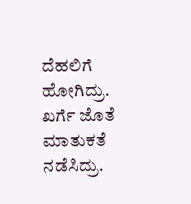ದೆಹಲಿಗೆ ಹೋಗಿದ್ರು. ಖರ್ಗೆ ಜೊತೆ ಮಾತುಕತೆ ನಡೆಸಿದ್ರು.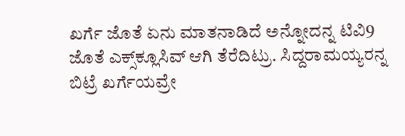ಖರ್ಗೆ ಜೊತೆ ಏನು ಮಾತನಾಡಿದೆ ಅನ್ನೋದನ್ನ ಟಿವಿ9 ಜೊತೆ ಎಕ್ಸ್‌ಕ್ಲೂಸಿವ್ ಆಗಿ ತೆರೆದಿಟ್ರು. ಸಿದ್ದರಾಮಯ್ಯರನ್ನ ಬಿಟ್ರೆ ಖರ್ಗೆಯವ್ರೇ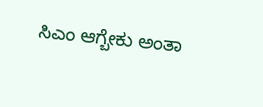ಸಿಎಂ ಆಗ್ಬೇಕು ಅಂತಾ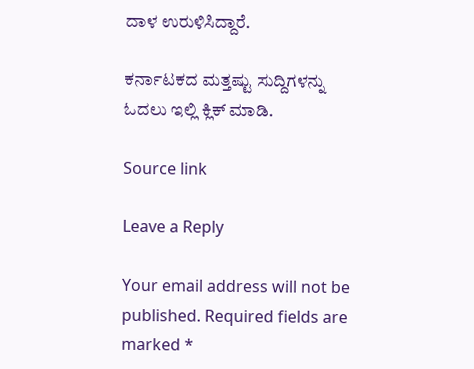ದಾಳ ಉರುಳಿಸಿದ್ದಾರೆ.

ಕರ್ನಾಟಕದ ಮತ್ತಷ್ಟು ಸುದ್ದಿಗಳನ್ನು ಓದಲು ಇಲ್ಲಿ ಕ್ಲಿಕ್ ಮಾಡಿ.

Source link

Leave a Reply

Your email address will not be published. Required fields are marked *